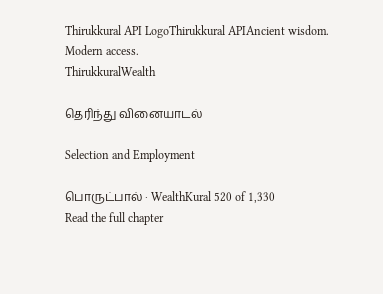Thirukkural API LogoThirukkural APIAncient wisdom. Modern access.
ThirukkuralWealth

தெரிந்து வினையாடல்

Selection and Employment

பொருட்பால் · WealthKural 520 of 1,330
Read the full chapter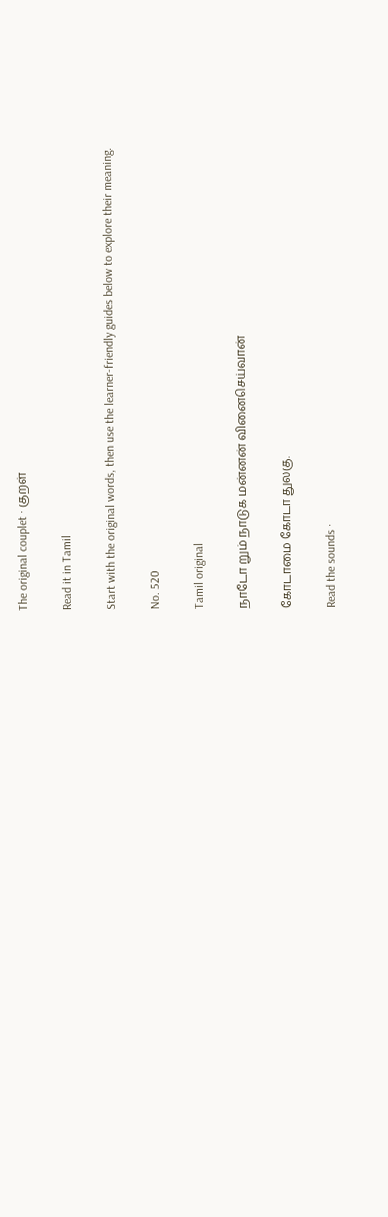The original couplet · குறள்

Read it in Tamil

Start with the original words, then use the learner-friendly guides below to explore their meaning.

No. 520

Tamil original

நாடோ றும் நாடுக மன்னன் வினைசெய்வான்

கோடாமை கோடா துலகு.

Read the sounds ·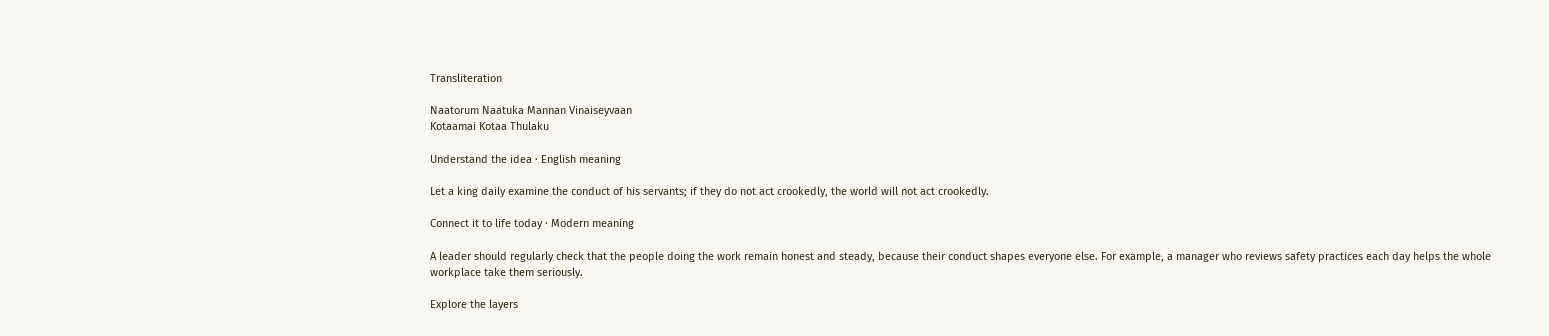Transliteration

Naatorum Naatuka Mannan Vinaiseyvaan
Kotaamai Kotaa Thulaku

Understand the idea · English meaning

Let a king daily examine the conduct of his servants; if they do not act crookedly, the world will not act crookedly.

Connect it to life today · Modern meaning

A leader should regularly check that the people doing the work remain honest and steady, because their conduct shapes everyone else. For example, a manager who reviews safety practices each day helps the whole workplace take them seriously.

Explore the layers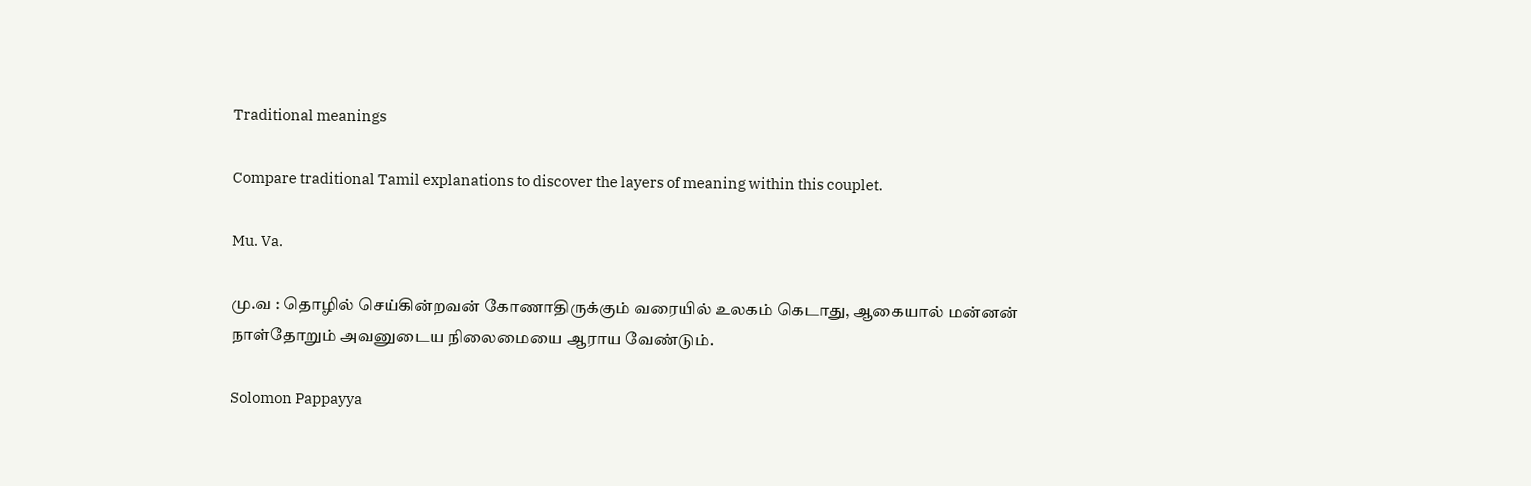Traditional meanings

Compare traditional Tamil explanations to discover the layers of meaning within this couplet.

Mu. Va.

மு.வ : தொழில் செய்கின்றவன் கோணாதிருக்கும் வரையில் உலகம் கெடாது, ஆகையால் மன்னன் நாள்தோறும் அவனுடைய நிலைமையை ஆராய வேண்டும்.

Solomon Pappayya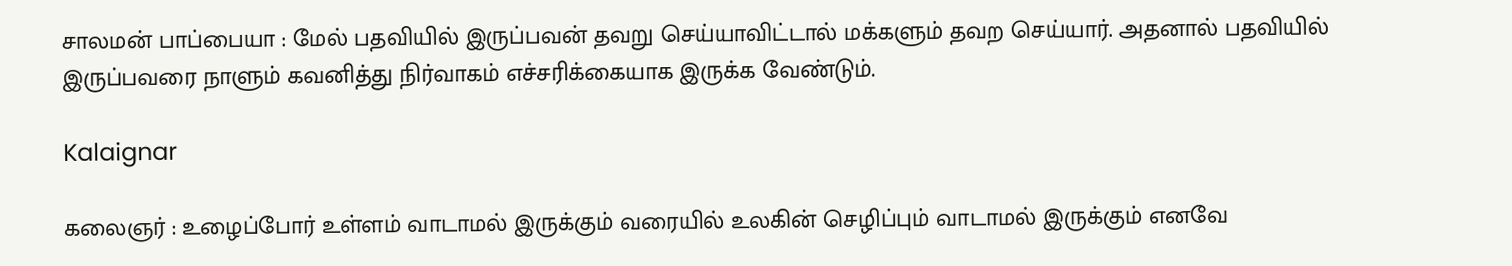சாலமன் பாப்பையா : மேல் பதவியில் இருப்பவன் தவறு செய்யாவிட்டால் மக்களும் தவற செய்யார். அதனால் பதவியில் இருப்பவரை நாளும் கவனித்து நிர்வாகம் எச்சரிக்கையாக இருக்க வேண்டும்.

Kalaignar

கலைஞர் : உழைப்போர் உள்ளம் வாடாமல் இருக்கும் வரையில் உலகின் செழிப்பும் வாடாமல் இருக்கும் எனவே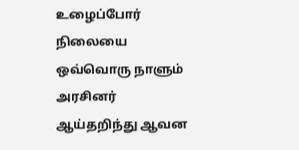உழைப்போர் நிலையை ஒவ்வொரு நாளும் அரசினர் ஆய்தறிந்து ஆவன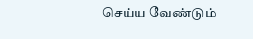செய்ய வேண்டும்